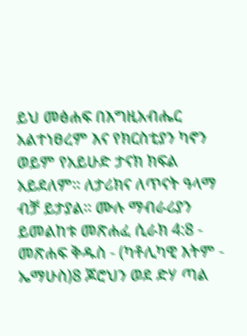ይህ መፅሐፍ በእግዚአብሔር አልተነፀረም እና የክርስቲያን ካኖን ወይም የአይሁድ ታናክ ክፍል አይደለም። ለታሪክና ለጥናት ዓላማ ብቻ ይታያል። ሙሉ ማብራሪያን ይመልከቱ መጽሐፈ ሲራክ 4:8 - መጽሐፍ ቅዱስ - (ካቶሊካዊ እትም - ኤማሁስ)8 ጆሮህን ወደ ድሃ ጣል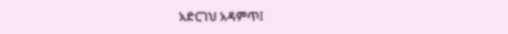አድርገህ አዳምጥ፤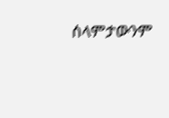ሰላምታውንም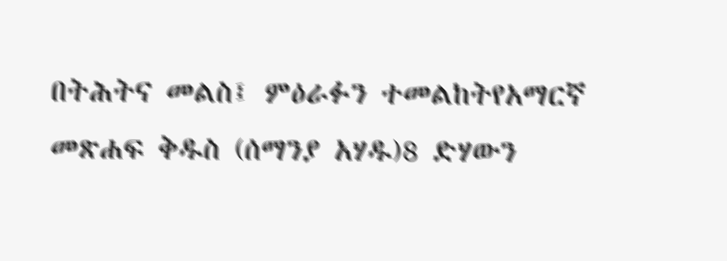በትሕትና መልስ፤ ምዕራፉን ተመልከትየአማርኛ መጽሐፍ ቅዱስ (ሰማንያ አሃዱ)8 ድሃውን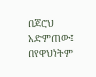በጆሮህ አድምጠው፤ በየዋህነትም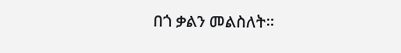በጎ ቃልን መልስለት።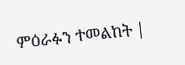ምዕራፉን ተመልከት |